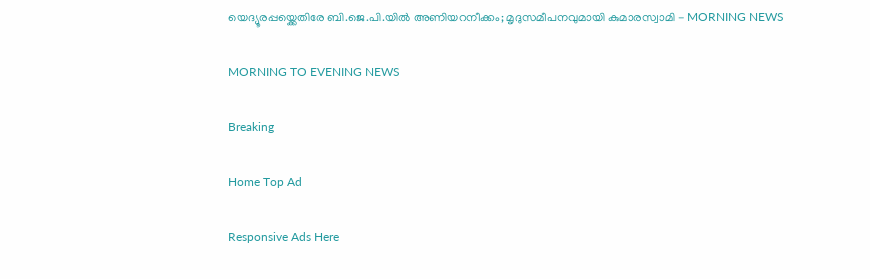യെദ്യൂരപ്പയ്ക്കെതിരേ ബി.ജെ.പി.യിൽ അണിയറനീക്കം; മൃദുസമീപനവുമായി കുമാരസ്വാമി - MORNING NEWS

MORNING TO EVENING NEWS

Breaking

Home Top Ad

Responsive Ads Here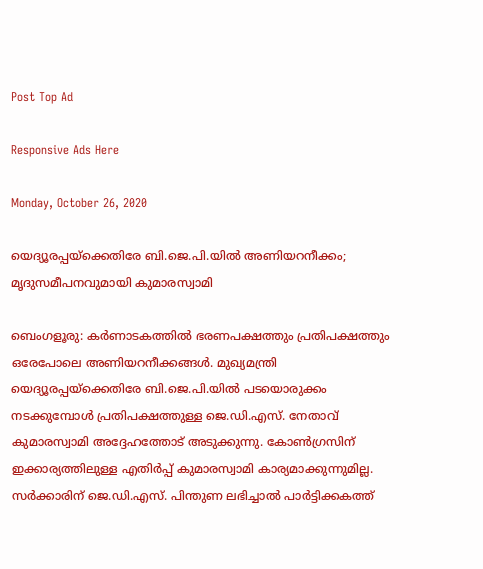Post Top Ad

Responsive Ads Here

Monday, October 26, 2020

യെദ്യൂരപ്പയ്ക്കെതിരേ ബി.ജെ.പി.യിൽ അണിയറനീക്കം; മൃദുസമീപനവുമായി കുമാരസ്വാമി

ബെംഗളൂരു: കർണാടകത്തിൽ ഭരണപക്ഷത്തും പ്രതിപക്ഷത്തും ഒരേപോലെ അണിയറനീക്കങ്ങൾ. മുഖ്യമന്ത്രി യെദ്യൂരപ്പയ്ക്കെതിരേ ബി.ജെ.പി.യിൽ പടയൊരുക്കം നടക്കുമ്പോൾ പ്രതിപക്ഷത്തുള്ള ജെ.ഡി.എസ്. നേതാവ് കുമാരസ്വാമി അദ്ദേഹത്തോട് അടുക്കുന്നു. കോൺഗ്രസിന് ഇക്കാര്യത്തിലുള്ള എതിർപ്പ് കുമാരസ്വാമി കാര്യമാക്കുന്നുമില്ല. സർക്കാരിന് ജെ.ഡി.എസ്. പിന്തുണ ലഭിച്ചാൽ പാർട്ടിക്കകത്ത്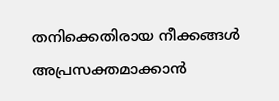തനിക്കെതിരായ നീക്കങ്ങൾ അപ്രസക്തമാക്കാൻ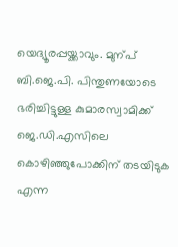യെദ്യൂരപ്പയ്ക്കാവും. മുന്പ് ബി.ജെ.പി. പിന്തുണയോടെ ഭരിച്ചിട്ടുള്ള കുമാരസ്വാമിക്ക് ജെ.ഡി.എസിലെ കൊഴിഞ്ഞുപോക്കിന് തടയിടുക എന്ന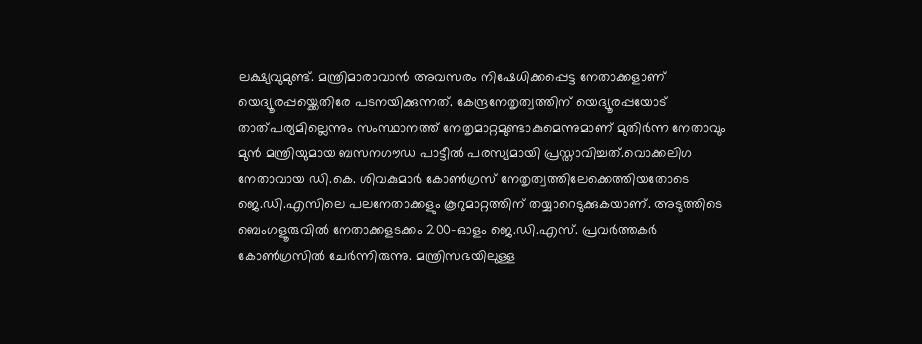ലക്ഷ്യവുമുണ്ട്. മന്ത്രിമാരാവാൻ അവസരം നിഷേധിക്കപ്പെട്ട നേതാക്കളാണ് യെദ്യൂരപ്പയ്ക്കെതിരേ പടനയിക്കുന്നത്. കേന്ദ്രനേതൃത്വത്തിന് യെദ്യൂരപ്പയോട് താത്പര്യമില്ലെന്നും സംസ്ഥാനത്ത് നേതൃമാറ്റമുണ്ടാകുമെന്നുമാണ് മുതിർന്ന നേതാവും മുൻ മന്ത്രിയുമായ ബസനഗൗഡ പാട്ടീൽ പരസ്യമായി പ്രസ്താവിച്ചത്.വൊക്കലിഗ നേതാവായ ഡി.കെ. ശിവകുമാർ കോൺഗ്രസ് നേതൃത്വത്തിലേക്കെത്തിയതോടെ ജെ.ഡി.എസിലെ പലനേതാക്കളും കൂറുമാറ്റത്തിന് തയ്യാറെടുക്കുകയാണ്. അടുത്തിടെ ബെംഗളൂരുവിൽ നേതാക്കളടക്കം 200-ഓളം ജെ.ഡി.എസ്. പ്രവർത്തകർ കോൺഗ്രസിൽ ചേർന്നിരുന്നു. മന്ത്രിസഭയിലുള്ള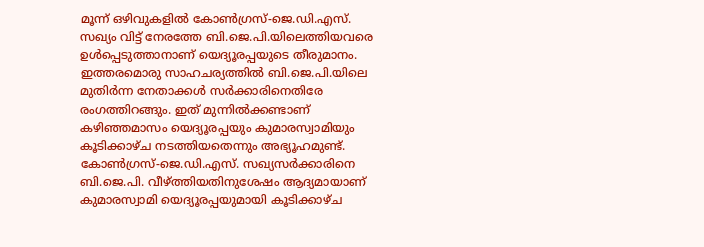മൂന്ന് ഒഴിവുകളിൽ കോൺഗ്രസ്-ജെ.ഡി.എസ്. സഖ്യം വിട്ട് നേരത്തേ ബി.ജെ.പി.യിലെത്തിയവരെ ഉൾപ്പെടുത്താനാണ് യെദ്യൂരപ്പയുടെ തീരുമാനം. ഇത്തരമൊരു സാഹചര്യത്തിൽ ബി.ജെ.പി.യിലെ മുതിർന്ന നേതാക്കൾ സർക്കാരിനെതിരേ രംഗത്തിറങ്ങും. ഇത് മുന്നിൽക്കണ്ടാണ് കഴിഞ്ഞമാസം യെദ്യൂരപ്പയും കുമാരസ്വാമിയും കൂടിക്കാഴ്ച നടത്തിയതെന്നും അഭ്യൂഹമുണ്ട്. കോൺഗ്രസ്-ജെ.ഡി.എസ്. സഖ്യസർക്കാരിനെ ബി.ജെ.പി. വീഴ്ത്തിയതിനുശേഷം ആദ്യമായാണ് കുമാരസ്വാമി യെദ്യൂരപ്പയുമായി കൂടിക്കാഴ്ച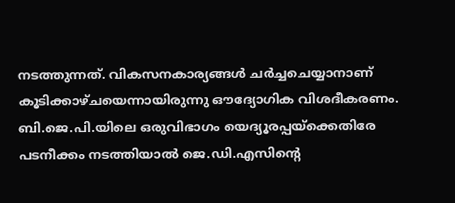നടത്തുന്നത്. വികസനകാര്യങ്ങൾ ചർച്ചചെയ്യാനാണ് കൂടിക്കാഴ്ചയെന്നായിരുന്നു ഔദ്യോഗിക വിശദീകരണം. ബി.ജെ.പി.യിലെ ഒരുവിഭാഗം യെദ്യൂരപ്പയ്ക്കെതിരേ പടനീക്കം നടത്തിയാൽ ജെ.ഡി.എസിന്റെ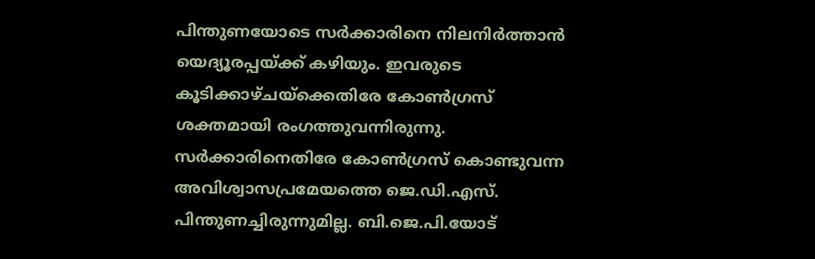പിന്തുണയോടെ സർക്കാരിനെ നിലനിർത്താൻ യെദ്യൂരപ്പയ്ക്ക് കഴിയും. ഇവരുടെ കൂടിക്കാഴ്ചയ്ക്കെതിരേ കോൺഗ്രസ് ശക്തമായി രംഗത്തുവന്നിരുന്നു. സർക്കാരിനെതിരേ കോൺഗ്രസ് കൊണ്ടുവന്ന അവിശ്വാസപ്രമേയത്തെ ജെ.ഡി.എസ്. പിന്തുണച്ചിരുന്നുമില്ല. ബി.ജെ.പി.യോട്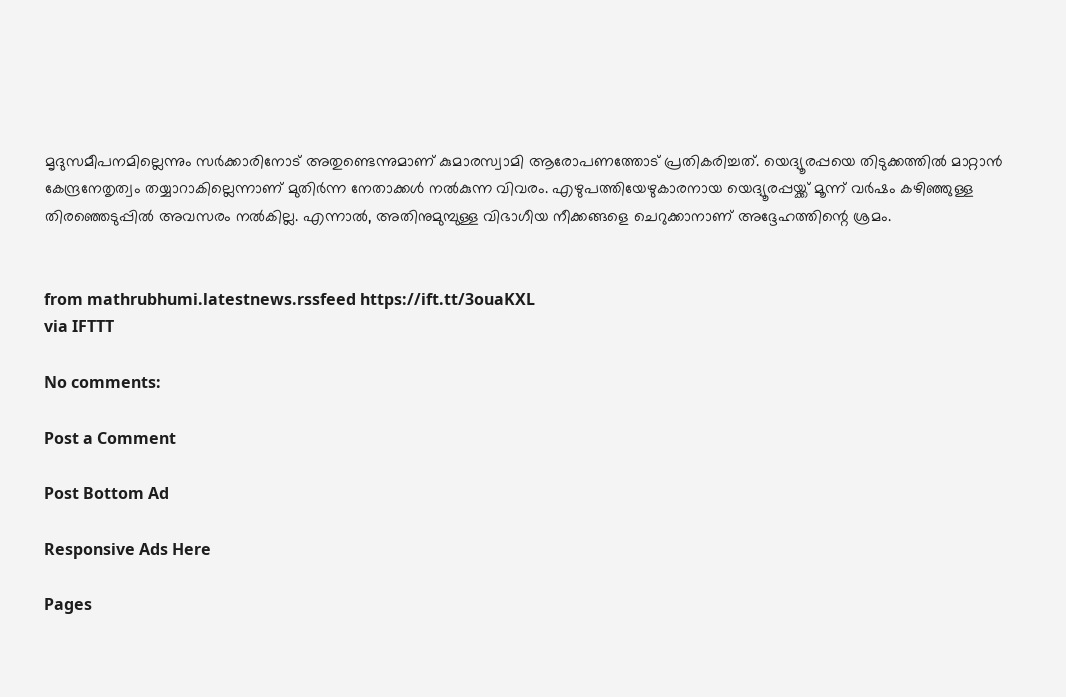മൃദുസമീപനമില്ലെന്നും സർക്കാരിനോട് അതുണ്ടെന്നുമാണ് കുമാരസ്വാമി ആരോപണത്തോട് പ്രതികരിച്ചത്. യെദ്യൂരപ്പയെ തിടുക്കത്തിൽ മാറ്റാൻ കേന്ദ്രനേതൃത്വം തയ്യാറാകില്ലെന്നാണ് മുതിർന്ന നേതാക്കൾ നൽകുന്ന വിവരം. എഴുപത്തിയേഴുകാരനായ യെദ്യൂരപ്പയ്ക്ക് മൂന്ന് വർഷം കഴിഞ്ഞുള്ള തിരഞ്ഞെടുപ്പിൽ അവസരം നൽകില്ല. എന്നാൽ, അതിനുമുമ്പുള്ള വിഭാഗീയ നീക്കങ്ങളെ ചെറുക്കാനാണ് അദ്ദേഹത്തിന്റെ ശ്രമം.


from mathrubhumi.latestnews.rssfeed https://ift.tt/3ouaKXL
via IFTTT

No comments:

Post a Comment

Post Bottom Ad

Responsive Ads Here

Pages